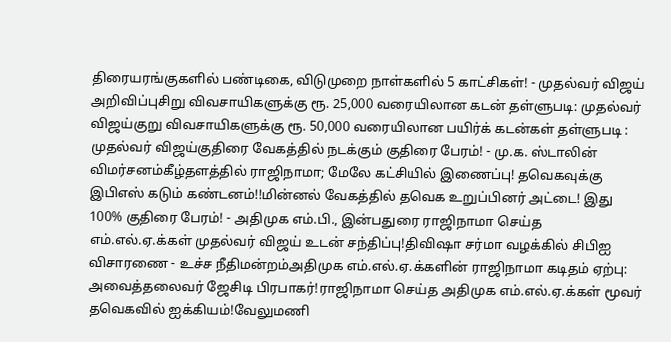திரையரங்குகளில் பண்டிகை, விடுமுறை நாள்களில் 5 காட்சிகள்! - முதல்வர் விஜய் அறிவிப்புசிறு விவசாயிகளுக்கு ரூ. 25,000 வரையிலான கடன் தள்ளுபடி: முதல்வர் விஜய்குறு விவசாயிகளுக்கு ரூ. 50,000 வரையிலான பயிர்க் கடன்கள் தள்ளுபடி : முதல்வர் விஜய்குதிரை வேகத்தில் நடக்கும் குதிரை பேரம்! - மு.க. ஸ்டாலின் விமர்சனம்கீழ்தளத்தில் ராஜிநாமா; மேலே கட்சியில் இணைப்பு! தவெகவுக்கு இபிஎஸ் கடும் கண்டனம்!!மின்னல் வேகத்தில் தவெக உறுப்பினர் அட்டை! இது 100% குதிரை பேரம்! - அதிமுக எம்.பி., இன்பதுரை ராஜிநாமா செய்த எம்.எல்.ஏ.க்கள் முதல்வர் விஜய் உடன் சந்திப்பு!திவிஷா சர்மா வழக்கில் சிபிஐ விசாரணை - உச்ச நீதிமன்றம்அதிமுக எம்.எல்.ஏ.க்களின் ராஜிநாமா கடிதம் ஏற்பு: அவைத்தலைவர் ஜேசிடி பிரபாகர்!ராஜிநாமா செய்த அதிமுக எம்.எல்.ஏ.க்கள் மூவர் தவெகவில் ஐக்கியம்!வேலுமணி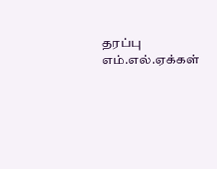தரப்பு எம்.எல்.ஏக்கள்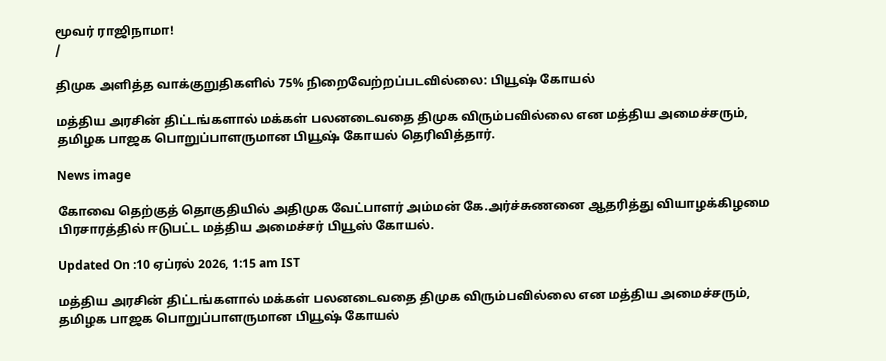மூவர் ராஜிநாமா!
/

திமுக அளித்த வாக்குறுதிகளில் 75% நிறைவேற்றப்படவில்லை: பியூஷ் கோயல்

மத்திய அரசின் திட்டங்களால் மக்கள் பலனடைவதை திமுக விரும்பவில்லை என மத்திய அமைச்சரும், தமிழக பாஜக பொறுப்பாளருமான பியூஷ் கோயல் தெரிவித்தார்.

News image

கோவை தெற்குத் தொகுதியில் அதிமுக வேட்பாளர் அம்மன் கே.அர்ச்சுணனை ஆதரித்து வியாழக்கிழமை பிரசாரத்தில் ஈடுபட்ட மத்திய அமைச்சர் பியூஸ் கோயல்.

Updated On :10 ஏப்ரல் 2026, 1:15 am IST

மத்திய அரசின் திட்டங்களால் மக்கள் பலனடைவதை திமுக விரும்பவில்லை என மத்திய அமைச்சரும், தமிழக பாஜக பொறுப்பாளருமான பியூஷ் கோயல்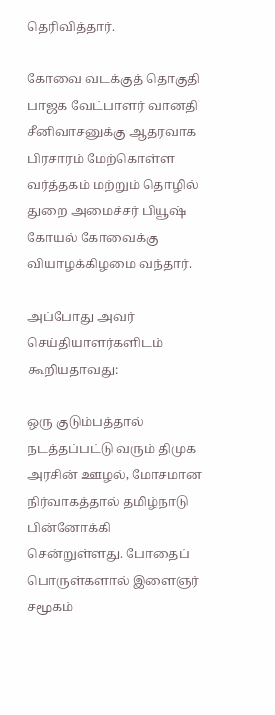தெரிவித்தார்.

கோவை வடக்குத் தொகுதி பாஜக வேட்பாளர் வானதி சீனிவாசனுக்கு ஆதரவாக பிரசாரம் மேற்கொள்ள வர்த்தகம் மற்றும் தொழில் துறை அமைச்சர் பியூஷ் கோயல் கோவைக்கு வியாழக்கிழமை வந்தார்.

அப்போது அவர் செய்தியாளர்களிடம் கூறியதாவது:

ஒரு குடும்பத்தால் நடத்தப்பட்டு வரும் திமுக அரசின் ஊழல், மோசமான நிர்வாகத்தால் தமிழ்நாடு பின்னோக்கி சென்றுள்ளது. போதைப் பொருள்களால் இளைஞர் சமூகம்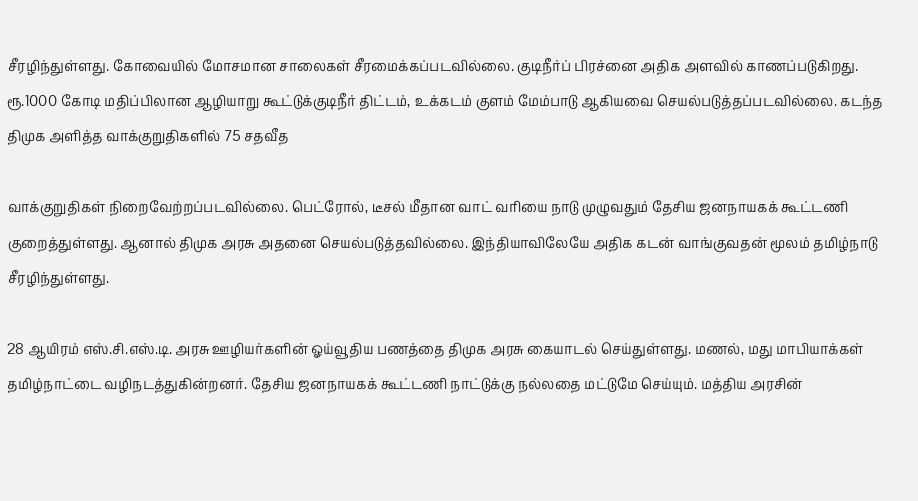சீரழிந்துள்ளது. கோவையில் மோசமான சாலைகள் சீரமைக்கப்படவில்லை. குடிநீர்ப் பிரச்னை அதிக அளவில் காணப்படுகிறது. ரூ.1000 கோடி மதிப்பிலான ஆழியாறு கூட்டுக்குடிநீர் திட்டம், உக்கடம் குளம் மேம்பாடு ஆகியவை செயல்படுத்தப்படவில்லை. கடந்த திமுக அளித்த வாக்குறுதிகளில் 75 சதவீத

வாக்குறுதிகள் நிறைவேற்றப்படவில்லை. பெட்ரோல், டீசல் மீதான வாட் வரியை நாடு முழுவதும் தேசிய ஜனநாயகக் கூட்டணி குறைத்துள்ளது. ஆனால் திமுக அரசு அதனை செயல்படுத்தவில்லை. இந்தியாவிலேயே அதிக கடன் வாங்குவதன் மூலம் தமிழ்நாடு சீரழிந்துள்ளது.

28 ஆயிரம் எஸ்.சி.எஸ்.டி. அரசு ஊழியர்களின் ஓய்வூதிய பணத்தை திமுக அரசு கையாடல் செய்துள்ளது. மணல், மது மாபியாக்கள் தமிழ்நாட்டை வழிநடத்துகின்றனர். தேசிய ஜனநாயகக் கூட்டணி நாட்டுக்கு நல்லதை மட்டுமே செய்யும். மத்திய அரசின்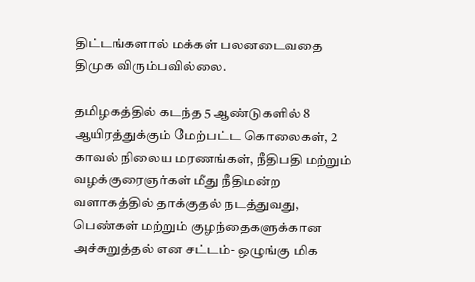திட்டங்களால் மக்கள் பலனடைவதை திமுக விரும்பவில்லை.

தமிழகத்தில் கடந்த 5 ஆண்டுகளில் 8 ஆயிரத்துக்கும் மேற்பட்ட கொலைகள், 2 காவல் நிலைய மரணங்கள், நீதிபதி மற்றும் வழக்குரைஞர்கள் மீது நீதிமன்ற வளாகத்தில் தாக்குதல் நடத்துவது, பெண்கள் மற்றும் குழந்தைகளுக்கான அச்சுறுத்தல் என சட்டம்- ஒழுங்கு மிக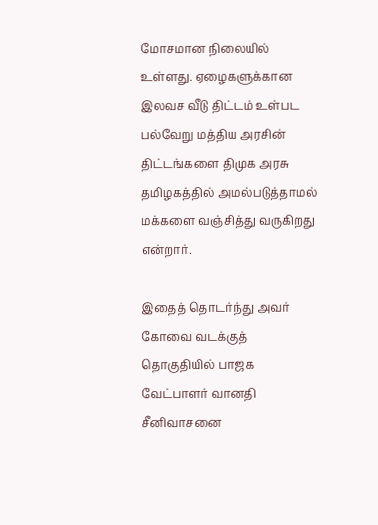மோசமான நிலையில் உள்ளது. ஏழைகளுக்கான இலவச வீடு திட்டம் உள்பட பல்வேறு மத்திய அரசின் திட்டங்களை திமுக அரசு தமிழகத்தில் அமல்படுத்தாமல் மக்களை வஞ்சித்து வருகிறது என்றார்.

இதைத் தொடர்ந்து அவர் கோவை வடக்குத் தொகுதியில் பாஜக வேட்பாளர் வானதி சீனிவாசனை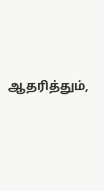ஆதரித்தும்,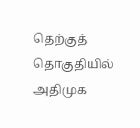தெற்குத் தொகுதியில் அதிமுக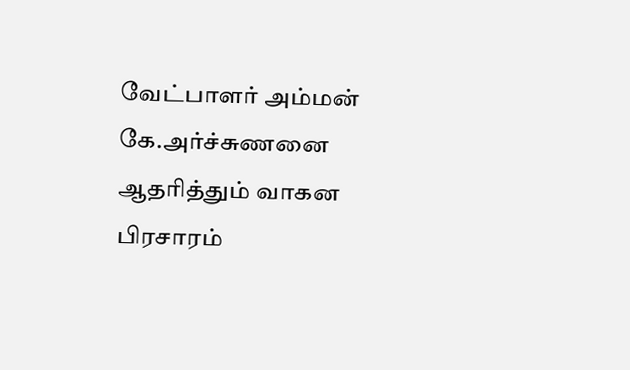வேட்பாளர் அம்மன் கே.அர்ச்சுணனை ஆதரித்தும் வாகன பிரசாரம்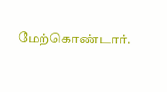மேற்கொண்டார்.